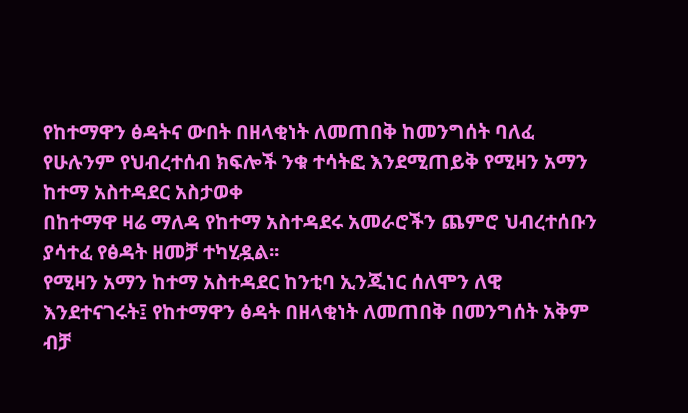የከተማዋን ፅዳትና ውበት በዘላቂነት ለመጠበቅ ከመንግሰት ባለፈ የሁሉንም የህብረተሰብ ክፍሎች ንቁ ተሳትፎ እንደሚጠይቅ የሚዛን አማን ከተማ አስተዳደር አስታወቀ
በከተማዋ ዛሬ ማለዳ የከተማ አስተዳደሩ አመራሮችን ጨምሮ ህብረተሰቡን ያሳተፈ የፅዳት ዘመቻ ተካሂዷል፡፡
የሚዛን አማን ከተማ አስተዳደር ከንቲባ ኢንጂነር ሰለሞን ለዊ እንደተናገሩት፤ የከተማዋን ፅዳት በዘላቂነት ለመጠበቅ በመንግሰት አቅም ብቻ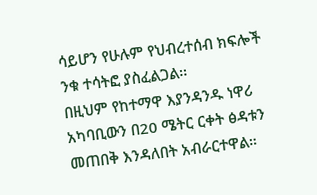ሳይሆን የሁሉም የህብረተሰብ ክፍሎች ንቁ ተሳትፎ ያስፈልጋል፡፡
በዚህም የከተማዋ እያንዳንዱ ነዋሪ አካባቢውን በ20 ሜትር ርቀት ፅዳቱን መጠበቅ እንዳለበት አብራርተዋል።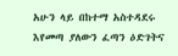አሁን ላይ በከተማ አስተዳደሩ እየመጣ ያለውን ፈጣን ዕድገትና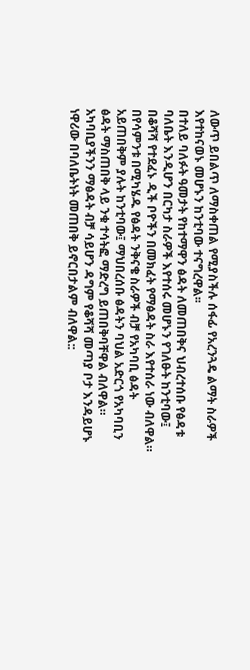ለውጥ ይበልጥ ለማስቀጠል የሚያስችሉ ሰፋፊ የአረንጓዴ ልማት ስራዎች እየተከናወኑ መሆኑን ከንቲባው ተናግረዋል፡፡
በተለይ ባለፉት ዓመታት የከተማዋን ፅዳት ለመጠበቅና ህብረተሰቡ የፅዳቱ ባለቤት እንዲሆን በርካታ ስራዎች እየተሰሩ መሆኑን የገለፁት ከንቲባው፤ በቆሻሻ የተደፈኑ ዲች ቦዮችን በመክፈት የማፅዳት ስራ እየተሰራ ነው ብለዋል።
በየሳምንቱ በሚካሄዱ የፅዳት ንቅናቄ ስራዎች ብቻ የአካባቢ ፅዳት አይጠበቅም ያሉት ከንቲባው፤ ማህበረሰቡ ፅዳትን ባህል አድርጎ የአካባቢን ፅዳት ማስጠበቅ ላይ ንቁ ተሳትፎ ማድረግ ይጠበቅባቸዋል ብለዋል።
አካባቢያችንን ማፅዳት ብቻ ሳይሆን ዳግም የቆሻሻ መጣያ ቦታ እንዳይሆኑ ነዋሪው በባለቤትነት መጠበቅ ይኖርበታልም ብለዋል::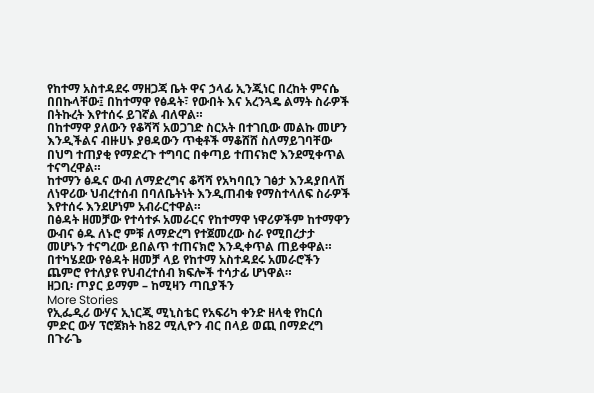የከተማ አስተዳደሩ ማዘጋጃ ቤት ዋና ኃላፊ ኢንጂነር በረከት ምናሴ በበኩላቸው፤ በከተማዋ የፅዳት፣ የውበት እና አረንጓዴ ልማት ስራዎች በትኩረት እየተሰሩ ይገኛል ብለዋል።
በከተማዋ ያለውን የቆሻሻ አወጋገድ ስርአት በተገቢው መልኩ መሆን እንዲችልና ብዙሀኑ ያፀዳውን ጥቂቶች ማቆሸሸ ስለማይገባቸው በህግ ተጠያቂ የማድረጉ ተግባር በቀጣይ ተጠናክሮ እንደሚቀጥል ተናግረዋል።
ከተማን ፅዱና ውብ ለማድረግና ቆሻሻ የአካባቢን ገፅታ እንዳያበላሽ ለነዋሪው ህብረተሰብ በባለቤትነት እንዲጠብቁ የማስተላለፍ ስራዎች እየተሰሩ እንደሆነም አብራርተዋል።
በፅዳት ዘመቻው የተሳተፉ አመራርና የከተማዋ ነዋሪዎችም ከተማዋን ውብና ፅዱ ለኑሮ ምቹ ለማድረግ የተጀመረው ስራ የሚበረታታ መሆኑን ተናግረው ይበልጥ ተጠናክሮ እንዲቀጥል ጠይቀዋል።
በተካሄደው የፅዳት ዘመቻ ላይ የከተማ አስተዳደሩ አመራሮችን ጨምሮ የተለያዩ የህብረተሰብ ክፍሎች ተሳታፊ ሆነዋል።
ዘጋቢ፡ ጦያር ይማም – ከሚዛን ጣቢያችን
More Stories
የኢፌዲሪ ውሃና ኢነርጂ ሚኒስቴር የአፍሪካ ቀንድ ዘላቂ የከርሰ ምድር ውሃ ፕሮጀክት ከ82 ሚሊዮን ብር በላይ ወጪ በማድረግ በጉራጌ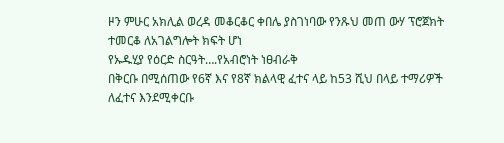ዞን ምሁር አክሊል ወረዳ መቆርቆር ቀበሌ ያስገነባው የንጹህ መጠ ውሃ ፕሮጀክት ተመርቆ ለአገልግሎት ክፍት ሆነ
የኡዱሂያ የዕርድ ስርዓት….የአብሮነት ነፀብራቅ
በቅርቡ በሚሰጠው የ6ኛ እና የ8ኛ ክልላዊ ፈተና ላይ ከ53 ሺህ በላይ ተማሪዎች ለፈተና እንደሚቀርቡ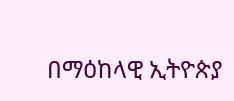በማዕከላዊ ኢትዮጵያ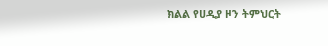ክልል የሀዲያ ዞን ትምህርት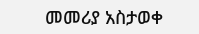መመሪያ አስታወቀ